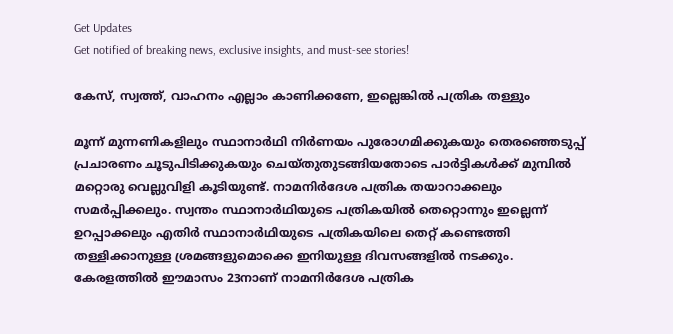Get Updates
Get notified of breaking news, exclusive insights, and must-see stories!

കേസ്, സ്വത്ത്, വാഹനം എല്ലാം കാണിക്കണേ, ഇല്ലെങ്കിൽ പത്രിക തള്ളും

മൂന്ന് മുന്നണികളിലും സ്ഥാനാർഥി നിർണയം പുരോഗമിക്കുകയും തെരഞ്ഞെടുപ്പ് പ്രചാരണം ചൂടുപിടിക്കുകയും ചെയ്തുതുടങ്ങിയതോടെ പാർട്ടികൾക്ക് മുമ്പിൽ മറ്റൊരു വെല്ലുവിളി കൂടിയുണ്ട്. നാമനിർദേശ പത്രിക തയാറാക്കലും സമർപ്പിക്കലും. സ്വന്തം സ്ഥാനാർഥിയുടെ പത്രികയിൽ തെറ്റൊന്നും ഇല്ലെന്ന് ഉറപ്പാക്കലും എതിർ സ്ഥാനാർഥിയുടെ പത്രികയിലെ തെറ്റ് കണ്ടെത്തി തള്ളിക്കാനുള്ള ശ്രമങ്ങളുമൊക്കെ ഇനിയുള്ള ദിവസങ്ങളിൽ നടക്കും. കേരളത്തിൽ ഈമാസം 23നാണ് നാമനിർദേശ പത്രിക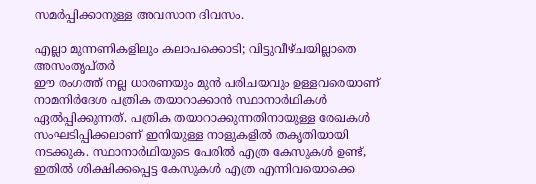സമർപ്പിക്കാനുള്ള അവസാന ദിവസം.

എല്ലാ മുന്നണികളിലും കലാപക്കൊടി; വിട്ടുവീഴ്ചയില്ലാതെ അസംതൃപ്തർ
ഈ രംഗത്ത് നല്ല ധാരണയും മുൻ പരിചയവും ഉള്ളവരെയാണ് നാമനിർദേശ പത്രിക തയാറാക്കാൻ സ്ഥാനാർഥികൾ ഏൽപ്പിക്കുന്നത്. പത്രിക തയാറാക്കുന്നതിനായുള്ള രേഖകൾ സംഘടിപ്പിക്കലാണ് ഇനിയുള്ള നാളുകളിൽ തകൃതിയായി നടക്കുക. സ്ഥാനാർഥിയുടെ പേരിൽ എത്ര കേസുകൾ ഉണ്ട്, ഇതിൽ ശിക്ഷിക്കപ്പെട്ട കേസുകൾ എത്ര എന്നിവയൊക്കെ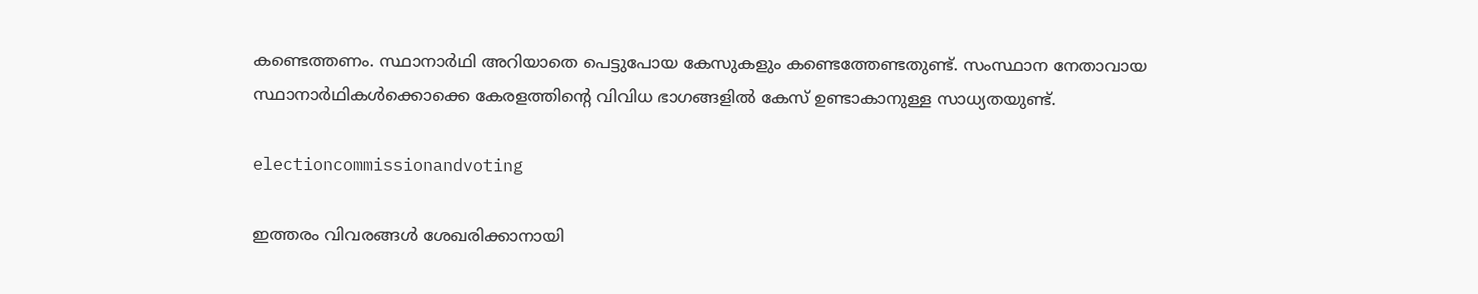കണ്ടെത്തണം. സ്ഥാനാർഥി അറിയാതെ പെട്ടുപോയ കേസുകളും കണ്ടെത്തേണ്ടതുണ്ട്. സംസ്ഥാന നേതാവായ സ്ഥാനാർഥികൾക്കൊക്കെ കേരളത്തിന്റെ വിവിധ ഭാഗങ്ങളിൽ കേസ് ഉണ്ടാകാനുള്ള സാധ്യതയുണ്ട്.

electioncommissionandvoting

ഇത്തരം വിവരങ്ങൾ ശേഖരിക്കാനായി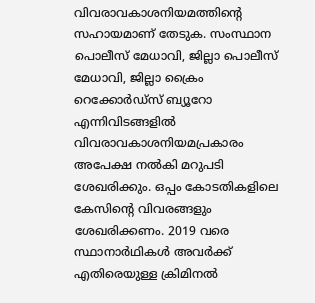വിവരാവകാശനിയമത്തിന്റെ സഹായമാണ് തേടുക. സംസ്ഥാന പൊലീസ് മേധാവി, ജില്ലാ പൊലീസ് മേധാവി, ജില്ലാ ക്രൈം റെക്കോർഡ്സ് ബ്യൂറോ എന്നിവിടങ്ങളിൽ വിവരാവകാശനിയമപ്രകാരം അപേക്ഷ നൽകി മറുപടി ശേഖരിക്കും. ഒപ്പം കോടതികളിലെ കേസിന്റെ വിവരങ്ങളും ശേഖരിക്കണം. 2019 വരെ സ്ഥാനാർഥികൾ അവർക്ക് എതിരെയുള്ള ക്രിമിനൽ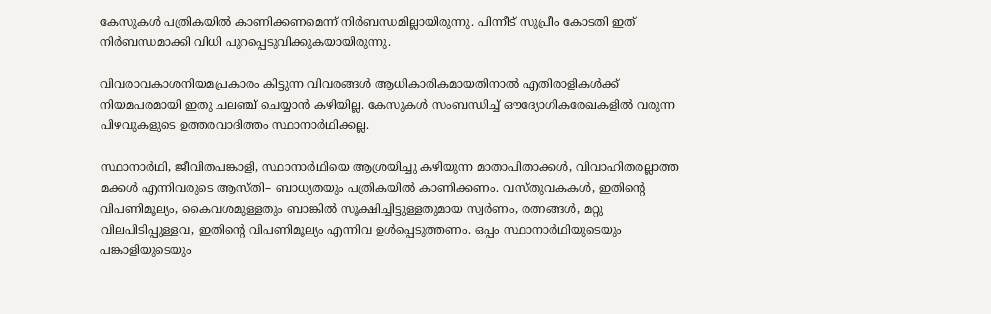കേസുകൾ പത്രികയിൽ കാണിക്കണമെന്ന് നിർബന്ധമില്ലായിരുന്നു. പിന്നീട് സുപ്രീം കോടതി ഇത് നിർബന്ധമാക്കി വിധി പുറപ്പെടുവിക്കുകയായിരുന്നു.

വിവരാവകാശനിയമപ്രകാരം കിട്ടുന്ന വിവരങ്ങൾ ആധികാരികമായതിനാൽ എതിരാളികൾക്ക് നിയമപരമായി ഇതു ചലഞ്ച് ചെയ്യാൻ കഴിയില്ല. കേസുകൾ സംബന്ധിച്ച് ഔദ്യോഗികരേഖകളിൽ വരുന്ന പിഴവുകളുടെ ഉത്തരവാദിത്തം സ്ഥാനാർഥിക്കല്ല.

സ്ഥാനാർഥി, ജീവിതപങ്കാളി, സ്ഥാനാർഥിയെ ആശ്രയിച്ചു കഴിയുന്ന മാതാപിതാക്കൾ, വിവാഹിതരല്ലാത്ത മക്കൾ എന്നിവരുടെ ആസ്തി– ബാധ്യതയും പത്രികയിൽ കാണിക്കണം. വസ്തുവകകൾ, ഇതിന്റെ വിപണിമൂല്യം, കൈവശമുള്ളതും ബാങ്കിൽ സൂക്ഷിച്ചിട്ടുള്ളതുമായ സ്വർണം, രത്നങ്ങൾ, മറ്റു വിലപിടിപ്പുള്ളവ, ഇതിന്റെ വിപണിമൂല്യം എന്നിവ ഉൾപ്പെടുത്തണം. ഒപ്പം സ്ഥാനാർഥിയുടെയും പങ്കാളിയുടെയും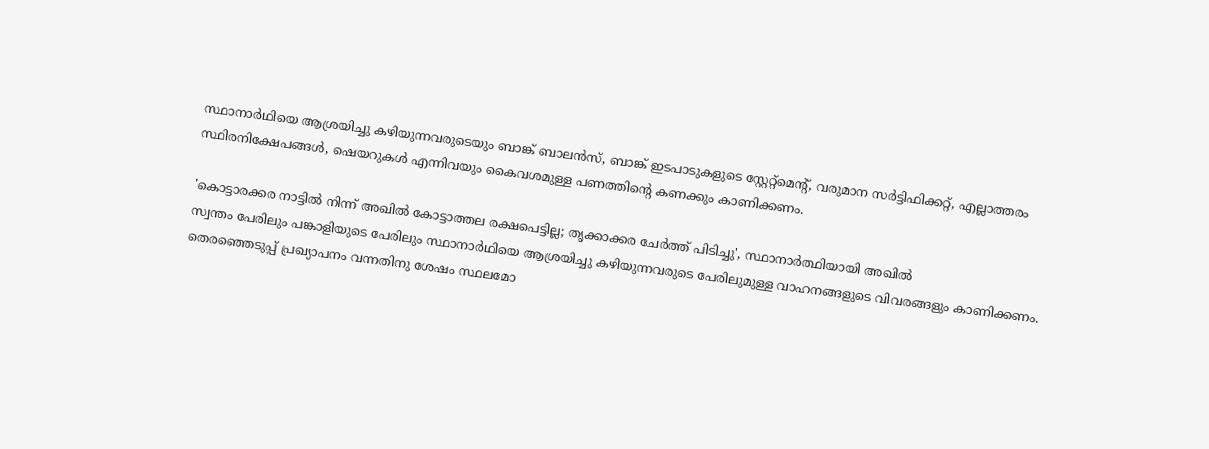സ്ഥാനാർഥിയെ ആശ്രയിച്ചു കഴിയുന്നവരുടെയും ബാങ്ക് ബാലൻസ്, ബാങ്ക് ഇടപാടുകളുടെ സ്റ്റേറ്റ്മെന്റ്, വരുമാന സർട്ടിഫിക്കറ്റ്, എല്ലാത്തരം സ്ഥിരനിക്ഷേപങ്ങൾ, ഷെയറുകൾ എന്നിവയും കൈവശമുള്ള പണത്തിന്റെ കണക്കും കാണിക്കണം.

'കൊട്ടാരക്കര നാട്ടിൽ നിന്ന് അഖിൽ കോട്ടാത്തല രക്ഷപെട്ടില്ല; തൃക്കാക്കര ചേർത്ത് പിടിച്ചു', സ്ഥാനാർത്ഥിയായി അഖിൽ
സ്വന്തം പേരിലും പങ്കാളിയുടെ പേരിലും സ്ഥാനാർഥിയെ ആശ്രയിച്ചു കഴിയുന്നവരുടെ പേരിലുമുള്ള വാഹനങ്ങളുടെ വിവരങ്ങളും കാണിക്കണം. തെരഞ്ഞെടുപ്പ് പ്രഖ്യാപനം വന്നതിനു ശേഷം സ്ഥലമോ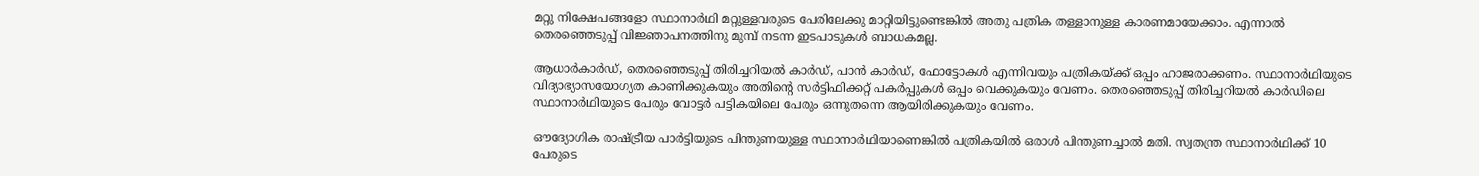മറ്റു നിക്ഷേപങ്ങളോ സ്ഥാനാർഥി മറ്റുള്ളവരുടെ പേരിലേക്കു മാറ്റിയിട്ടുണ്ടെങ്കിൽ അതു പത്രിക തള്ളാനുള്ള കാരണമായേക്കാം. എന്നാൽ തെരഞ്ഞെടുപ്പ് വിജ്ഞാപനത്തിനു മുമ്പ് നടന്ന ഇടപാടുകൾ ബാധകമല്ല.

ആധാർകാർഡ്, തെരഞ്ഞെടുപ്പ് തിരിച്ചറിയൽ കാർഡ്, പാൻ കാർഡ്, ഫോട്ടോകൾ എന്നിവയും പത്രികയ്ക്ക് ഒപ്പം ഹാജരാക്കണം. സ്ഥാനാർഥിയുടെ വിദ്യാഭ്യാസയോഗ്യത കാണിക്കുകയും അതിന്റെ സർട്ടിഫിക്കറ്റ് പകർപ്പുകൾ ഒപ്പം വെക്കുകയും വേണം. തെരഞ്ഞെടുപ്പ് തിരിച്ചറിയൽ കാർഡിലെ സ്ഥാനാർഥിയുടെ പേരും വോട്ടർ പട്ടികയിലെ പേരും ഒന്നുതന്നെ ആയിരിക്കുകയും വേണം.

ഔദ്യോഗിക രാഷ്ട്രീയ പാർട്ടിയുടെ പിന്തുണയുള്ള സ്ഥാനാർഥിയാണെങ്കിൽ പത്രികയിൽ ഒരാൾ പിന്തുണച്ചാൽ മതി. സ്വതന്ത്ര സ്ഥാനാർഥിക്ക് 10 പേരുടെ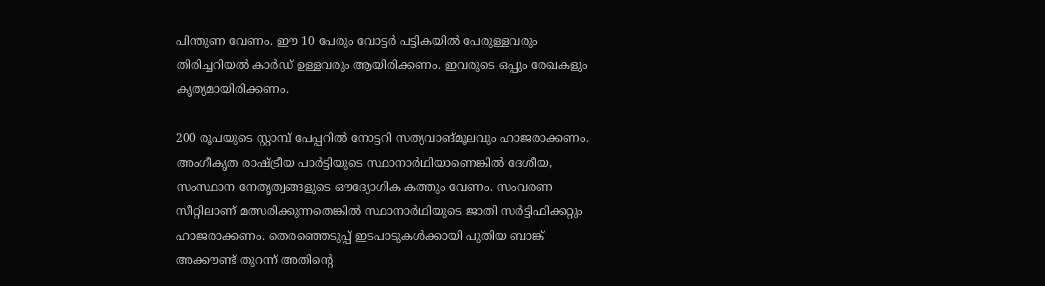പിന്തുണ വേണം. ഈ 10 പേരും വോട്ടർ പട്ടികയിൽ പേരുള്ളവരും തിരിച്ചറിയൽ കാർഡ് ഉള്ളവരും ആയിരിക്കണം. ഇവരുടെ ഒപ്പും രേഖകളും കൃത്യമായിരിക്കണം.

200 രൂപയുടെ സ്റ്റാമ്പ് പേപ്പറിൽ നോട്ടറി സത്യവാങ്മൂലവും ഹാജരാക്കണം. അംഗീകൃത രാഷ്ട്രീയ പാർട്ടിയുടെ സ്ഥാനാർഥിയാണെങ്കിൽ ദേശീയ, സംസ്ഥാന നേതൃത്വങ്ങളുടെ ഔദ്യോഗിക കത്തും വേണം. സംവരണ സീറ്റിലാണ് മത്സരിക്കുന്നതെങ്കിൽ സ്ഥാനാർഥിയുടെ ജാതി സർട്ടിഫിക്കറ്റും ഹാജരാക്കണം. തെരഞ്ഞെടുപ്പ് ഇടപാടുകൾക്കായി പുതിയ ബാങ്ക് അക്കൗണ്ട് തുറന്ന് അതിന്റെ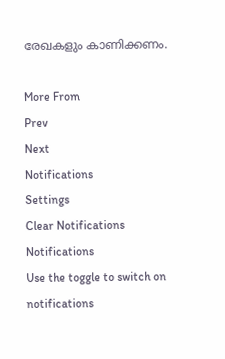രേഖകളും കാണിക്കണം.

More From
Prev
Next
Notifications
Settings
Clear Notifications
Notifications
Use the toggle to switch on notifications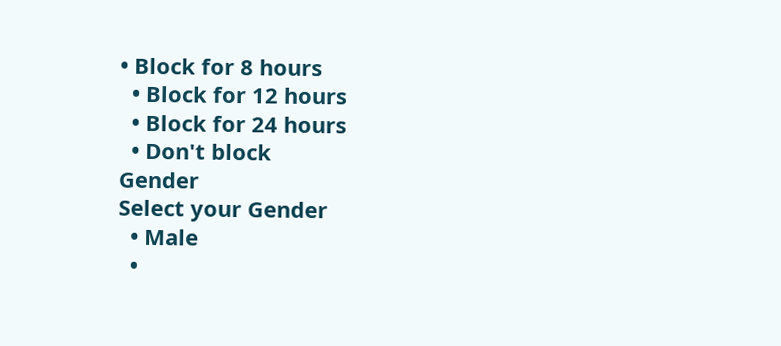• Block for 8 hours
  • Block for 12 hours
  • Block for 24 hours
  • Don't block
Gender
Select your Gender
  • Male
  •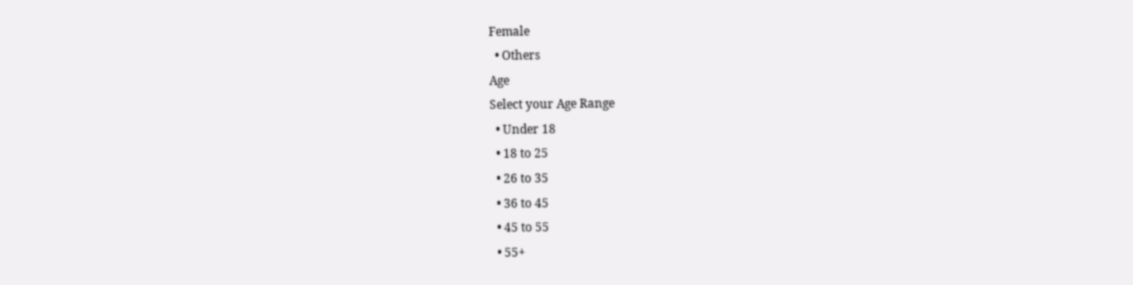Female
  • Others
Age
Select your Age Range
  • Under 18
  • 18 to 25
  • 26 to 35
  • 36 to 45
  • 45 to 55
  • 55+